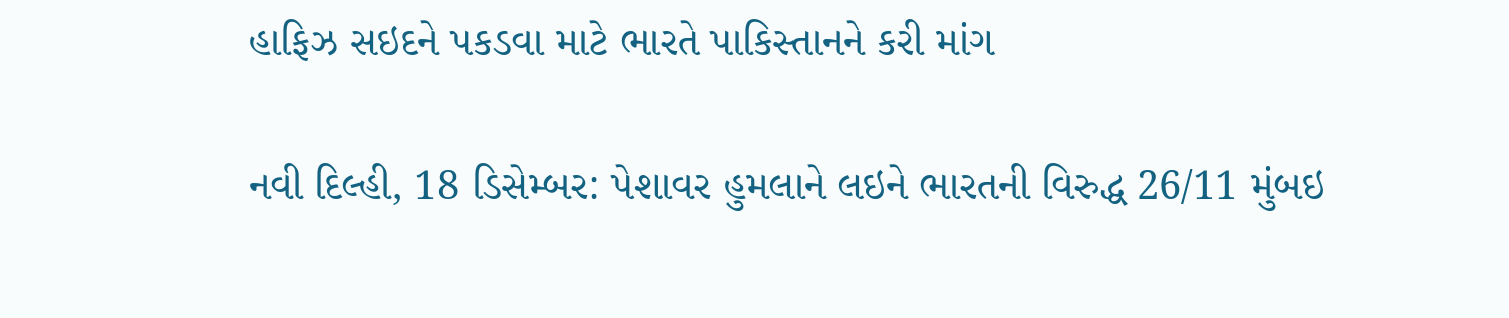હાફિઝ સઇદને પકડવા માટે ભારતે પાકિસ્તાનને કરી માંગ

નવી દિલ્હી, 18 ડિસેમ્બર: પેશાવર હુમલાને લઇને ભારતની વિરુદ્ધ 26/11 મુંબઇ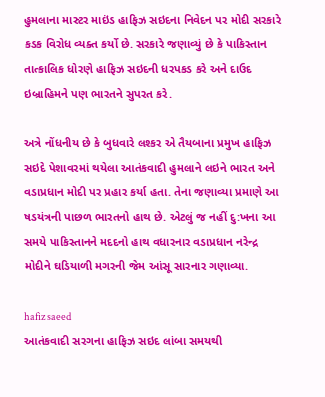હુમલાના માસ્ટર માઇંડ હાફિઝ સઇદના નિવેદન પર મોદી સરકારે કડક વિરોધ વ્યક્ત કર્યો છે. સરકારે જણાવ્યું છે કે પાકિસ્તાન તાત્કાલિક ધોરણે હાફિઝ સઇદની ધરપકડ કરે અને દાઉદ ઇબ્રાહિમને પણ ભારતને સુપરત કરે.

અત્રે નોંધનીય છે કે બુધવારે લશ્કર એ તૈયબાના પ્રમુખ હાફિઝ સઇદે પેશાવરમાં થયેલા આતંકવાદી હુમલાને લઇને ભારત અને વડાપ્રધાન મોદી પર પ્રહાર કર્યા હતા. તેના જણાવ્યા પ્રમાણે આ ષડયંત્રની પાછળ ભારતનો હાથ છે. એટલું જ નહીં દુ:ખના આ સમયે પાકિસ્તાનને મદદનો હાથ વધારનાર વડાપ્રધાન નરેન્દ્ર મોદીને ઘડિયાળી મગરની જેમ આંસૂ સારનાર ગણાવ્યા.

hafiz saeed
આતંકવાદી સરગના હાફિઝ સઇદ લાંબા સમયથી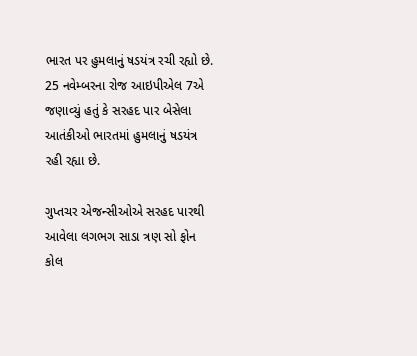ભારત પર હુમલાનું ષડયંત્ર રચી રહ્યો છે. 25 નવેમ્બરના રોજ આઇપીએલ 7એ જણાવ્યું હતું કે સરહદ પાર બેસેલા આતંકીઓ ભારતમાં હુમલાનું ષડયંત્ર રહી રહ્યા છે.

ગુપ્તચર એજન્સીઓએ સરહદ પારથી આવેલા લગભગ સાડા ત્રણ સો ફોન કોલ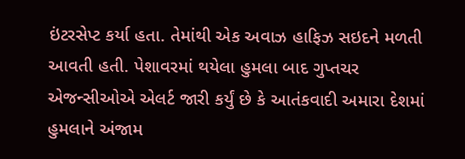ઇંટરસેપ્ટ કર્યા હતા. તેમાંથી એક અવાઝ હાફિઝ સઇદને મળતી આવતી હતી. પેશાવરમાં થયેલા હુમલા બાદ ગુપ્તચર એજન્સીઓએ એલર્ટ જારી કર્યું છે કે આતંકવાદી અમારા દેશમાં હુમલાને અંજામ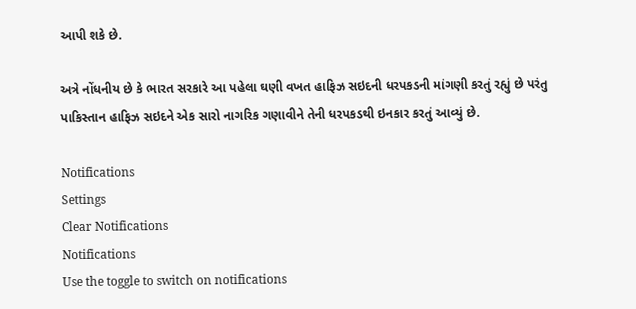આપી શકે છે.

અત્રે નોંધનીય છે કે ભારત સરકારે આ પહેલા ઘણી વખત હાફિઝ સઇદની ધરપકડની માંગણી કરતું રહ્યું છે પરંતુ પાકિસ્તાન હાફિઝ સઇદને એક સારો નાગરિક ગણાવીને તેની ધરપકડથી ઇનકાર કરતું આવ્યું છે.

Notifications
Settings
Clear Notifications
Notifications
Use the toggle to switch on notifications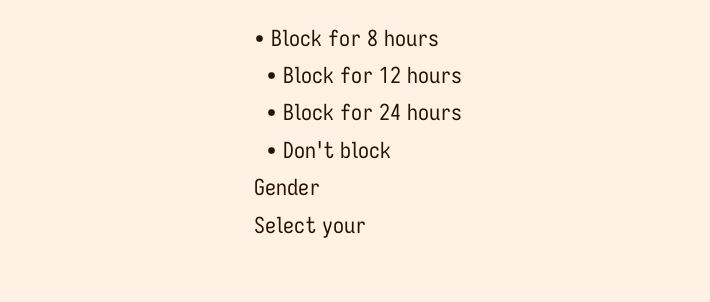• Block for 8 hours
  • Block for 12 hours
  • Block for 24 hours
  • Don't block
Gender
Select your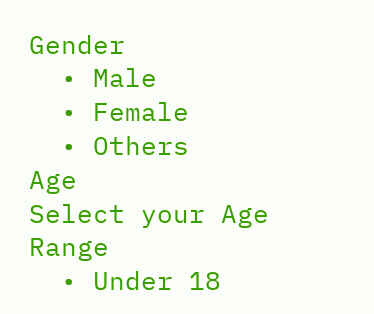Gender
  • Male
  • Female
  • Others
Age
Select your Age Range
  • Under 18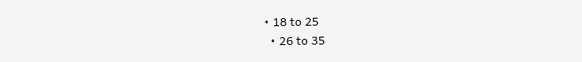• 18 to 25
  • 26 to 35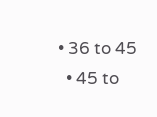• 36 to 45
  • 45 to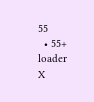55
  • 55+
loader
X